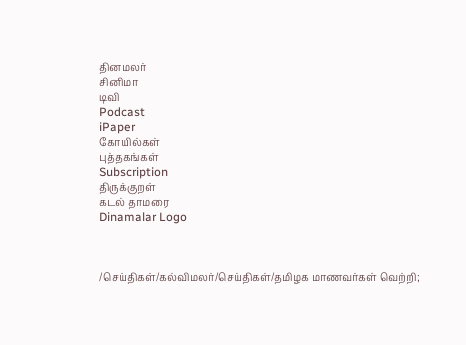தினமலர்
சினிமா
டிவி
Podcast
iPaper
கோயில்கள்
புத்தகங்கள்
Subscription
திருக்குறள்
கடல் தாமரை
Dinamalar Logo



/செய்திகள்/கல்விமலர்/செய்திகள்/தமிழக மாணவர்கள் வெற்றி;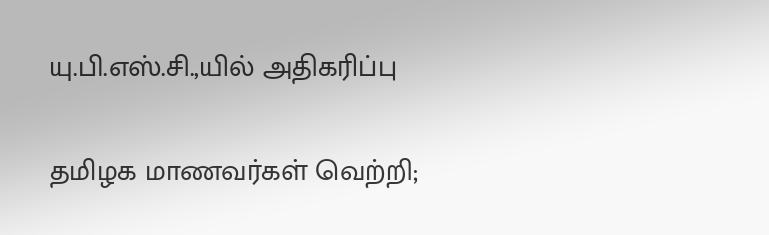யு.பி.எஸ்.சி.,யில் அதிகரிப்பு

தமிழக மாணவர்கள் வெற்றி;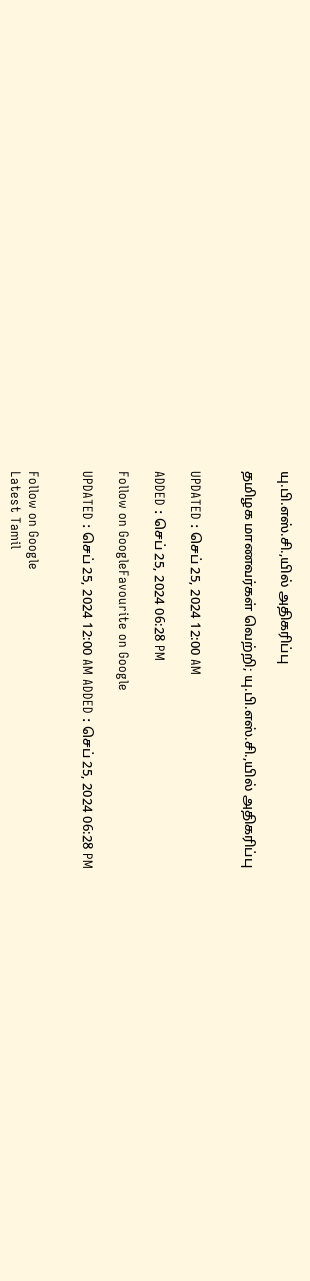யு.பி.எஸ்.சி.,யில் அதிகரிப்பு

தமிழக மாணவர்கள் வெற்றி; யு.பி.எஸ்.சி.,யில் அதிகரிப்பு


UPDATED : செப் 25, 2024 12:00 AM

ADDED : செப் 25, 2024 06:28 PM

Follow on GoogleFavourite on Google

UPDATED : செப் 25, 2024 12:00 AM ADDED : செப் 25, 2024 06:28 PM


Follow on Google
Latest Tamil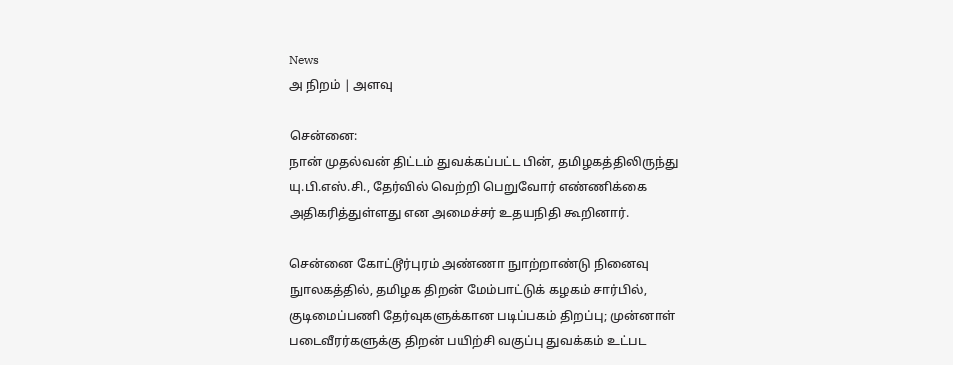News
அ நிறம் | அளவு

சென்னை:
நான் முதல்வன் திட்டம் துவக்கப்பட்ட பின், தமிழகத்திலிருந்து யு.பி.எஸ்.சி., தேர்வில் வெற்றி பெறுவோர் எண்ணிக்கை அதிகரித்துள்ளது என அமைச்சர் உதயநிதி கூறினார்.

சென்னை கோட்டூர்புரம் அண்ணா நுாற்றாண்டு நினைவு நுாலகத்தில், தமிழக திறன் மேம்பாட்டுக் கழகம் சார்பில், குடிமைப்பணி தேர்வுகளுக்கான படிப்பகம் திறப்பு; முன்னாள் படைவீரர்களுக்கு திறன் பயிற்சி வகுப்பு துவக்கம் உட்பட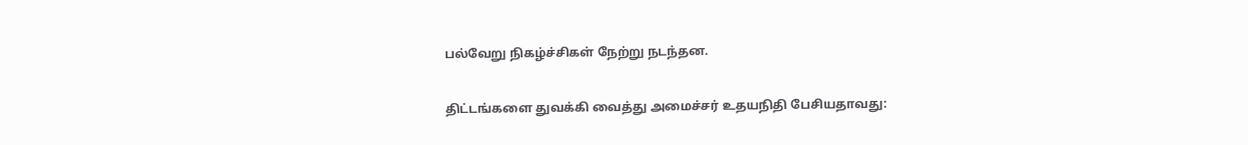பல்வேறு நிகழ்ச்சிகள் நேற்று நடந்தன.

திட்டங்களை துவக்கி வைத்து அமைச்சர் உதயநிதி பேசியதாவது: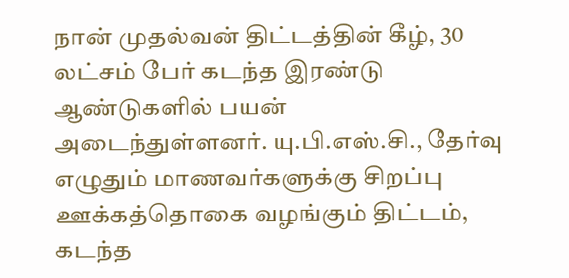நான் முதல்வன் திட்டத்தின் கீழ், 30 லட்சம் பேர் கடந்த இரண்டு ஆண்டுகளில் பயன் அடைந்துள்ளனர். யு.பி.எஸ்.சி., தேர்வு எழுதும் மாணவர்களுக்கு சிறப்பு ஊக்கத்தொகை வழங்கும் திட்டம், கடந்த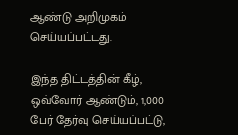ஆண்டு அறிமுகம் செய்யப்பட்டது.

இந்த திட்டத்தின் கீழ், ஒவ்வோர் ஆண்டும், 1,000 பேர் தேர்வு செய்யப்பட்டு,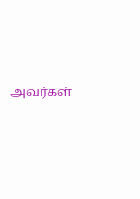அவர்கள்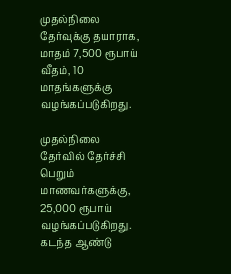முதல்நிலை தேர்வுக்கு தயாராக, மாதம் 7,500 ரூபாய் வீதம், 10 மாதங்களுக்கு வழங்கப்படுகிறது.

முதல்நிலை தேர்வில் தேர்ச்சி பெறும் மாணவர்களுக்கு, 25,000 ரூபாய் வழங்கப்படுகிறது. கடந்த ஆண்டு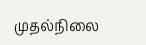முதல்நிலை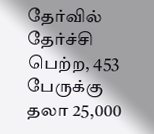தேர்வில் தேர்ச்சி பெற்ற, 453 பேருக்கு தலா 25,000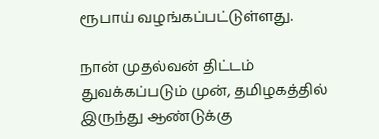ரூபாய் வழங்கப்பட்டுள்ளது.

நான் முதல்வன் திட்டம் துவக்கப்படும் முன், தமிழகத்தில் இருந்து ஆண்டுக்கு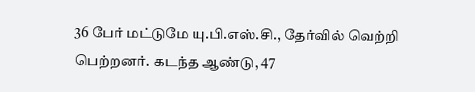36 பேர் மட்டுமே யு.பி.எஸ்.சி., தேர்வில் வெற்றி பெற்றனர். கடந்த ஆண்டு, 47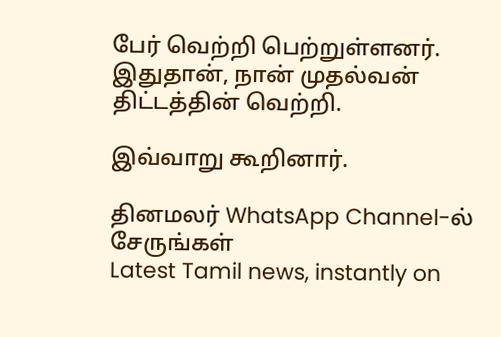பேர் வெற்றி பெற்றுள்ளனர். இதுதான், நான் முதல்வன் திட்டத்தின் வெற்றி.

இவ்வாறு கூறினார்.

தினமலர் WhatsApp Channel-ல் சேருங்கள்
Latest Tamil news, instantly on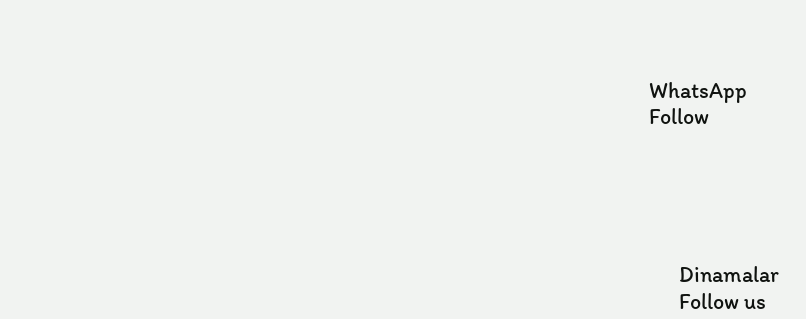WhatsApp
Follow





      Dinamalar
      Follow us